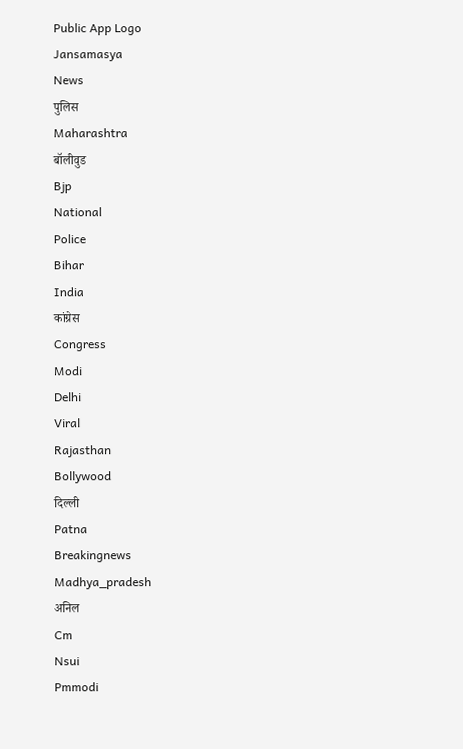Public App Logo
Jansamasya
News
पुलिस
Maharashtra
बॉलीवुड
Bjp
National
Police
Bihar
India
कांग्रेस
Congress
Modi
Delhi
Viral
Rajasthan
Bollywood
दिल्ली
Patna
Breakingnews
Madhya_pradesh
अनिल
Cm
Nsui
Pmmodi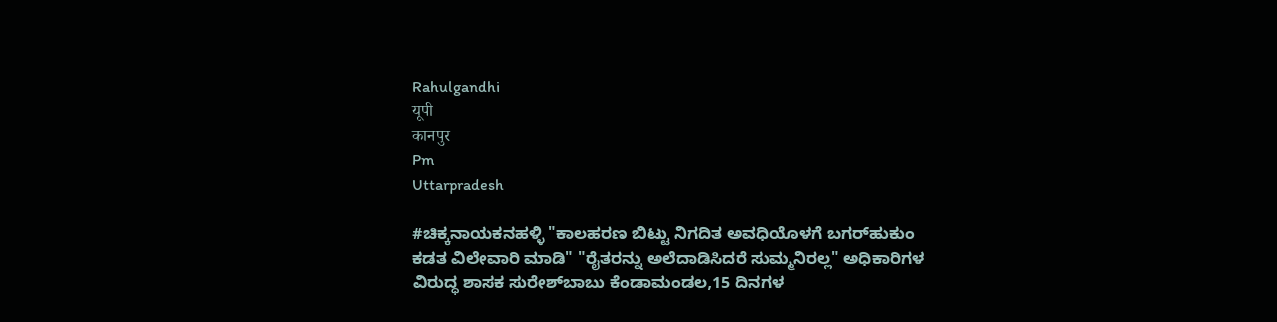Rahulgandhi
यूपी
कानपुर
Pm
Uttarpradesh

#ಚಿಕ್ಕನಾಯಕನಹಳ್ಳಿ "ಕಾಲಹರಣ ಬಿಟ್ಟು ನಿಗದಿತ ಅವಧಿಯೊಳಗೆ ಬಗರ್‌ಹುಕುಂ ಕಡತ ವಿಲೇವಾರಿ ಮಾಡಿ" "ರೈತರನ್ನು ಅಲೆದಾಡಿಸಿದರೆ ಸುಮ್ಮನಿರಲ್ಲ" ಅಧಿಕಾರಿಗಳ ವಿರುದ್ಧ ಶಾಸಕ ಸುರೇಶ್‌ಬಾಬು ಕೆಂಡಾಮಂಡಲ,15 ದಿನಗಳ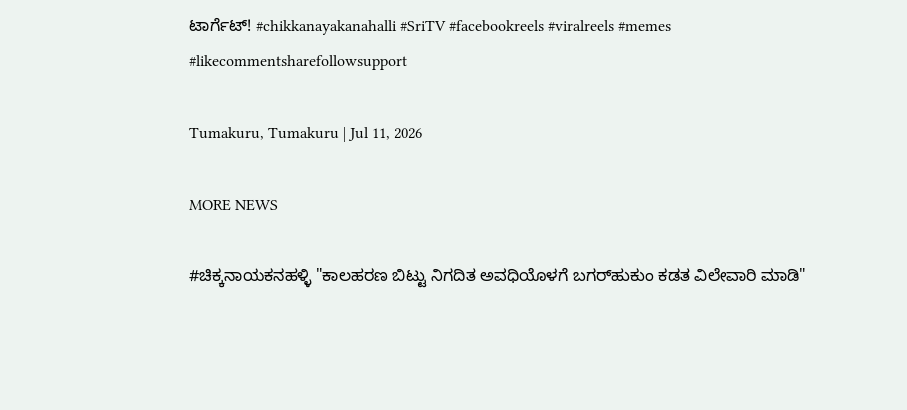ಟಾರ್ಗೆಟ್! #chikkanayakanahalli #SriTV #facebookreels #viralreels #memes #likecommentsharefollowsupport

Tumakuru, Tumakuru | Jul 11, 2026

MORE NEWS

#ಚಿಕ್ಕನಾಯಕನಹಳ್ಳಿ "ಕಾಲಹರಣ ಬಿಟ್ಟು ನಿಗದಿತ ಅವಧಿಯೊಳಗೆ ಬಗರ್‌ಹುಕುಂ ಕಡತ ವಿಲೇವಾರಿ ಮಾಡಿ"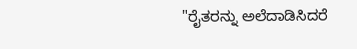"ರೈತರನ್ನು ಅಲೆದಾಡಿಸಿದರೆ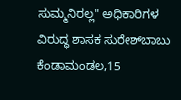ಸುಮ್ಮನಿರಲ್ಲ" ಅಧಿಕಾರಿಗಳ ವಿರುದ್ಧ ಶಾಸಕ ಸುರೇಶ್‌ಬಾಬು ಕೆಂಡಾಮಂಡಲ,15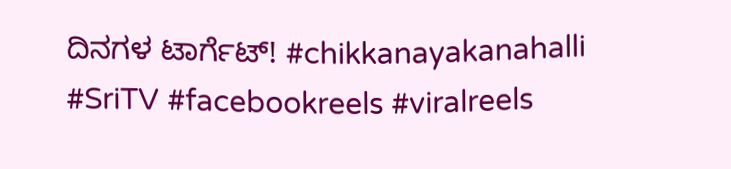ದಿನಗಳ ಟಾರ್ಗೆಟ್! #chikkanayakanahalli #SriTV #facebookreels #viralreels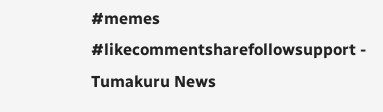#memes #likecommentsharefollowsupport - Tumakuru News